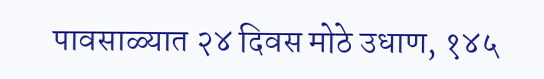पावसाळ्यात २४ दिवस मोठे उधाण, १४५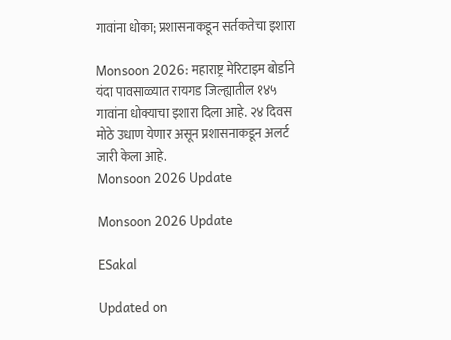गावांना धोका; प्रशासनाकडून सर्तकतेचा इशारा

Monsoon 2026: महाराष्ट्र मेरिटाइम बोर्डाने यंदा पावसाळ्यात रायगड जिल्ह्यातील १४५ गावांना धोक्याचा इशारा दिला आहे. २४ दिवस मोठे उधाण येणार असून प्रशासनाकडून अलर्ट जारी केला आहे.
Monsoon 2026 Update

Monsoon 2026 Update

ESakal

Updated on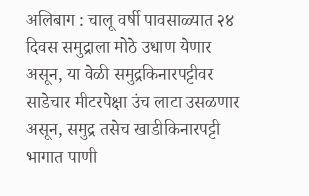अलिबाग : चालू वर्षी पावसाळ्यात २४ दिवस समुद्राला मोठे उधाण येणार असून, या वेळी समुद्रकिनारपट्टीवर साडेचार मीटरपेक्षा उंच लाटा उसळणार असून, समुद्र तसेच खाडीकिनारपट्टी भागात पाणी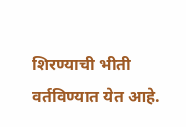शिरण्याची भीती वर्तविण्यात येत आहे.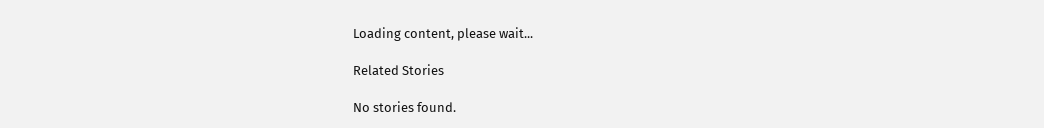Loading content, please wait...

Related Stories

No stories found.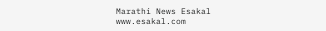Marathi News Esakal
www.esakal.com